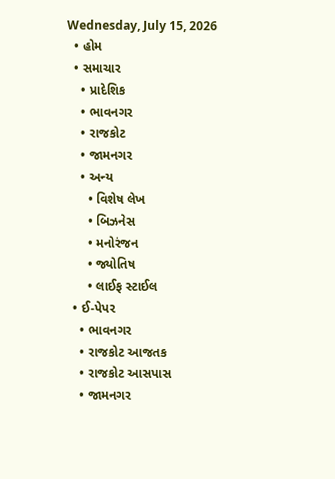Wednesday, July 15, 2026
  • હોમ
  • સમાચાર
    • પ્રાદેશિક
    • ભાવનગર
    • રાજકોટ
    • જામનગર
    • અન્ય
      • વિશેષ લેખ
      • બિઝનેસ
      • મનોરંજન
      • જ્યોતિષ
      • લાઈફ સ્ટાઈલ
  • ઈ-પેપર
    • ભાવનગર
    • રાજકોટ આજતક
    • રાજકોટ આસપાસ
    • જામનગર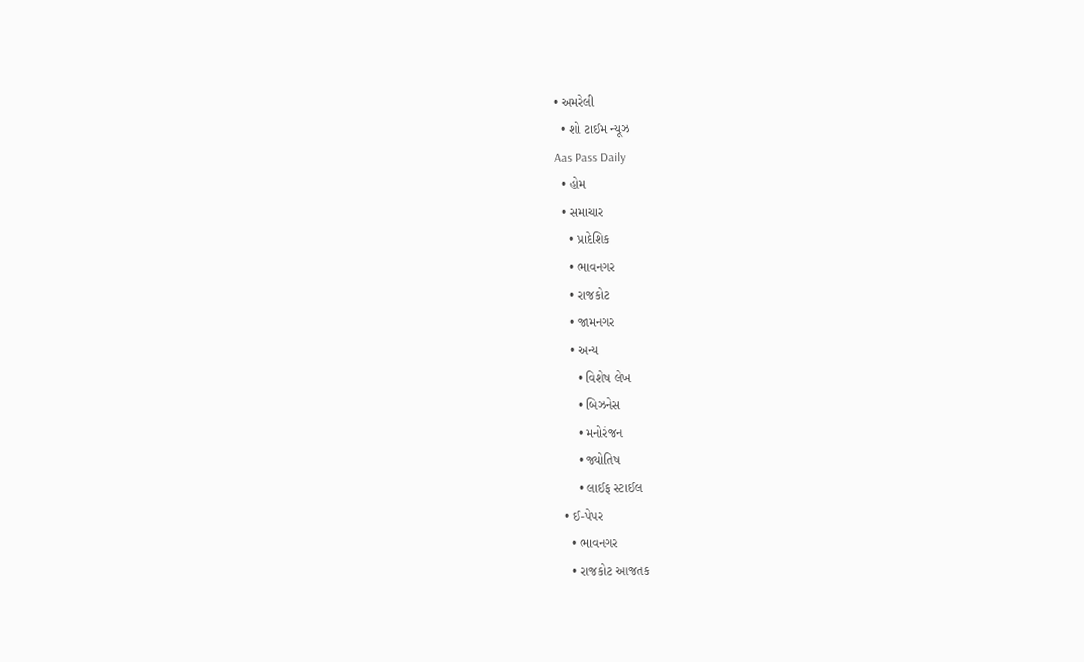• અમરેલી
  • શો ટાઈમ ન્યૂઝ
Aas Pass Daily
  • હોમ
  • સમાચાર
    • પ્રાદેશિક
    • ભાવનગર
    • રાજકોટ
    • જામનગર
    • અન્ય
      • વિશેષ લેખ
      • બિઝનેસ
      • મનોરંજન
      • જ્યોતિષ
      • લાઈફ સ્ટાઈલ
  • ઈ-પેપર
    • ભાવનગર
    • રાજકોટ આજતક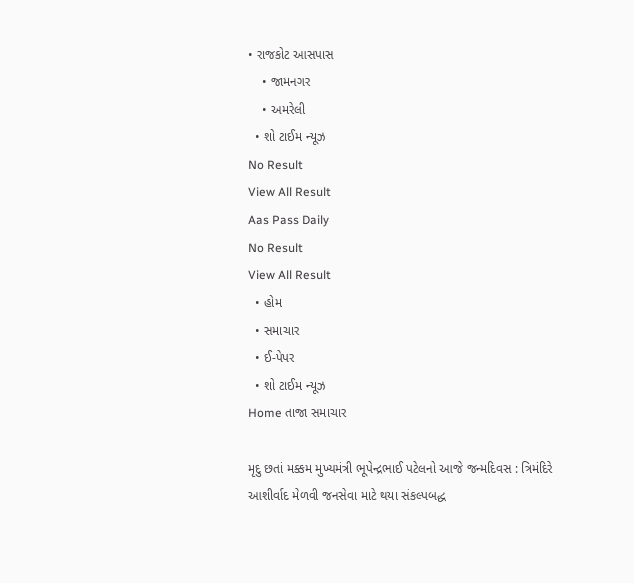• રાજકોટ આસપાસ
    • જામનગર
    • અમરેલી
  • શો ટાઈમ ન્યૂઝ
No Result
View All Result
Aas Pass Daily
No Result
View All Result
  • હોમ
  • સમાચાર
  • ઈ-પેપર
  • શો ટાઈમ ન્યૂઝ
Home તાજા સમાચાર

મૃદુ છતાં મક્કમ મુખ્યમંત્રી ભૂપેન્દ્રભાઈ પટેલનો આજે જન્મદિવસ : ત્રિમંદિરે આશીર્વાદ મેળવી જનસેવા માટે થયા સંકલ્પબદ્ધ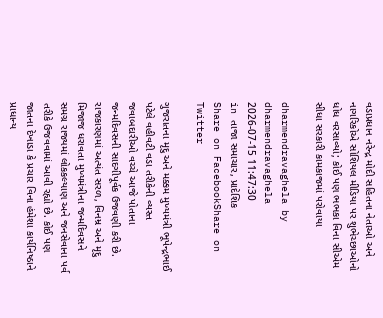વડાપ્રધાન નરેન્દ્ર મોદી સહિતના નેતાઓ અને નાગરિકોએ સોશિયલ મીડિયા પર શુભેચ્છાઓનો ધોધ વરસાવ્યો; કોઈ પણ ભભકા વિના સીએમ સીધા સરકારી કામકાજમાં પરોવાયા

dharmendravaghela by dharmendravaghela
2026-07-15 11:47:30
in તાજા સમાચાર, પ્રાદેશિક
Share on FacebookShare on Twitter

ગુજરાતના મૃદુ અને મક્કમ મુખ્યમંત્રી ભૂપેન્દ્રભાઈ પટેલે વહીવટી વડા તરીકેની વ્યસ્ત જવાબદારીઓ વચ્ચે આજે પોતાના જન્મદિવસની સાદગીપૂર્વક ઉજવણી કરી છે. રાજકારણમાં અત્યંત સરળ, વિનમ્ર અને મૃદુ મિજાજ ધરાવતા મુખ્યમંત્રીના જન્મદિવસને સમગ્ર રાજ્યમાં લોકકલ્યાણ અને જનસેવાના પર્વ તરીકે ઉજવવામાં આવી રહ્યો છે. કોઈ પણ જાતના દેખાડા કે પ્રચાર વિના હંમેશા કાર્યનિષ્ઠાને પ્રાધાન્ય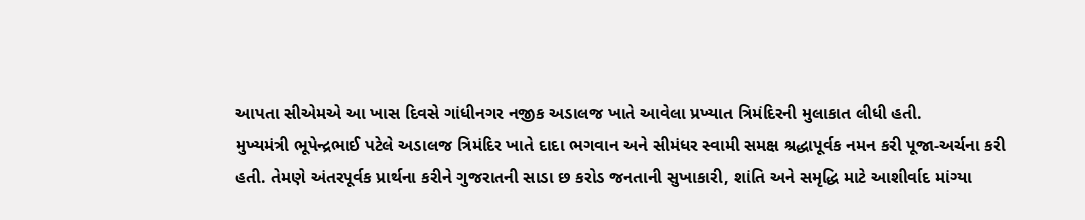આપતા સીએમએ આ ખાસ દિવસે ગાંધીનગર નજીક અડાલજ ખાતે આવેલા પ્રખ્યાત ત્રિમંદિરની મુલાકાત લીધી હતી.
મુખ્યમંત્રી ભૂપેન્દ્રભાઈ પટેલે અડાલજ ત્રિમંદિર ખાતે દાદા ભગવાન અને સીમંધર સ્વામી સમક્ષ શ્રદ્ધાપૂર્વક નમન કરી પૂજા-અર્ચના કરી હતી. તેમણે અંતરપૂર્વક પ્રાર્થના કરીને ગુજરાતની સાડા છ કરોડ જનતાની સુખાકારી, શાંતિ અને સમૃદ્ધિ માટે આશીર્વાદ માંગ્યા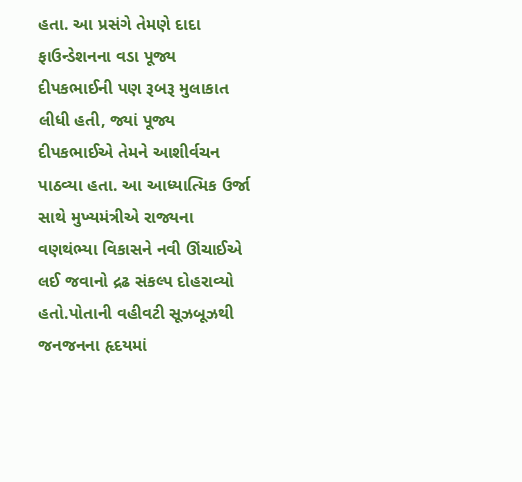હતા. આ પ્રસંગે તેમણે દાદા ફાઉન્ડેશનના વડા પૂજ્ય દીપકભાઈની પણ રૂબરૂ મુલાકાત લીધી હતી, જ્યાં પૂજ્ય દીપકભાઈએ તેમને આશીર્વચન પાઠવ્યા હતા. આ આધ્યાત્મિક ઉર્જા સાથે મુખ્યમંત્રીએ રાજ્યના વણથંભ્યા વિકાસને નવી ઊંચાઈએ લઈ જવાનો દ્રઢ સંકલ્પ દોહરાવ્યો હતો.પોતાની વહીવટી સૂઝબૂઝથી જનજનના હૃદયમાં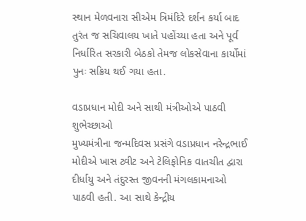સ્થાન મેળવનારા સીએમ ત્રિમંદિરે દર્શન કર્યા બાદ તુરંત જ સચિવાલય ખાતે પહોંચ્યા હતા અને પૂર્વ નિર્ધારિત સરકારી બેઠકો તેમજ લોકસેવાના કાર્યોમાં પુનઃ સક્રિય થઈ ગયા હતા.

વડાપ્રધાન મોદી અને સાથી મંત્રીઓએ પાઠવી શુભેચ્છાઓ
મુખ્યમંત્રીના જન્મદિવસ પ્રસંગે વડાપ્રધાન નરેન્દ્રભાઈ મોદીએ ખાસ ટ્વીટ અને ટેલિફોનિક વાતચીત દ્વારા દીર્ધાયુ અને તંદુરસ્ત જીવનની મંગલકામનાઓ પાઠવી હતી. આ સાથે કેન્દ્રીય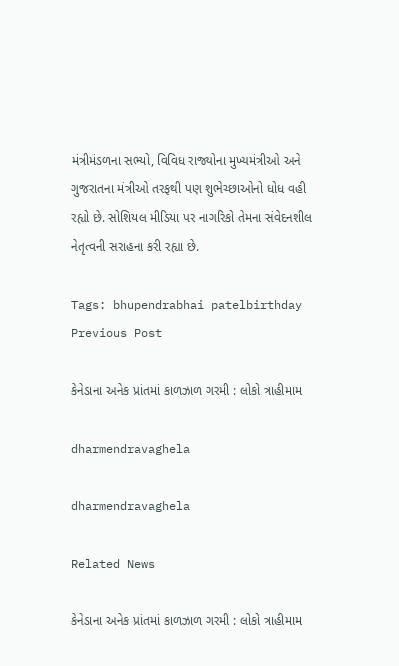મંત્રીમંડળના સભ્યો, વિવિધ રાજ્યોના મુખ્યમંત્રીઓ અને ગુજરાતના મંત્રીઓ તરફથી પણ શુભેચ્છાઓનો ધોધ વહી રહ્યો છે. સોશિયલ મીડિયા પર નાગરિકો તેમના સંવેદનશીલ નેતૃત્વની સરાહના કરી રહ્યા છે.

Tags: bhupendrabhai patelbirthday
Previous Post

કેનેડાના અનેક પ્રાંતમાં કાળઝાળ ગરમી : લોકો ત્રાહીમામ

dharmendravaghela

dharmendravaghela

Related News

કેનેડાના અનેક પ્રાંતમાં કાળઝાળ ગરમી : લોકો ત્રાહીમામ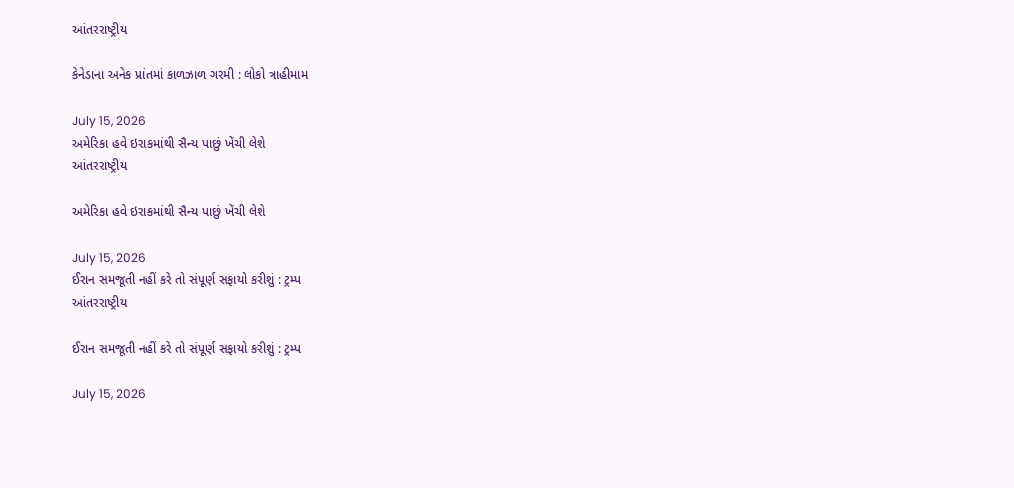આંતરરાષ્ટ્રીય

કેનેડાના અનેક પ્રાંતમાં કાળઝાળ ગરમી : લોકો ત્રાહીમામ

July 15, 2026
અમેરિકા હવે ઇરાકમાંથી સૈન્ય પાછું ખેંચી લેશે
આંતરરાષ્ટ્રીય

અમેરિકા હવે ઇરાકમાંથી સૈન્ય પાછું ખેંચી લેશે

July 15, 2026
ઈરાન સમજૂતી નહીં કરે તો સંપૂર્ણ સફાયો કરીશું : ટ્રમ્પ
આંતરરાષ્ટ્રીય

ઈરાન સમજૂતી નહીં કરે તો સંપૂર્ણ સફાયો કરીશું : ટ્રમ્પ

July 15, 2026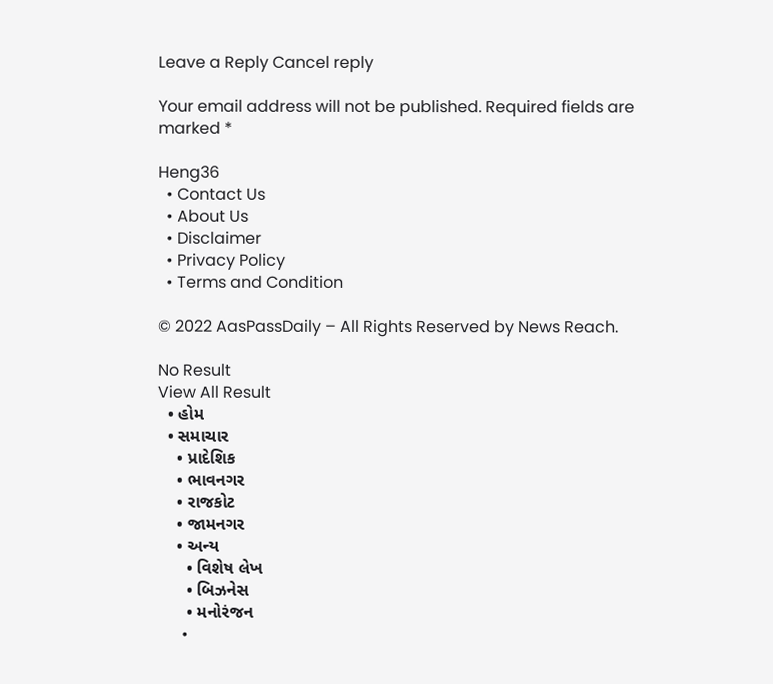Leave a Reply Cancel reply

Your email address will not be published. Required fields are marked *

Heng36
  • Contact Us
  • About Us
  • Disclaimer
  • Privacy Policy
  • Terms and Condition

© 2022 AasPassDaily – All Rights Reserved by News Reach.

No Result
View All Result
  • હોમ
  • સમાચાર
    • પ્રાદેશિક
    • ભાવનગર
    • રાજકોટ
    • જામનગર
    • અન્ય
      • વિશેષ લેખ
      • બિઝનેસ
      • મનોરંજન
      •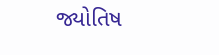જ્યોતિષ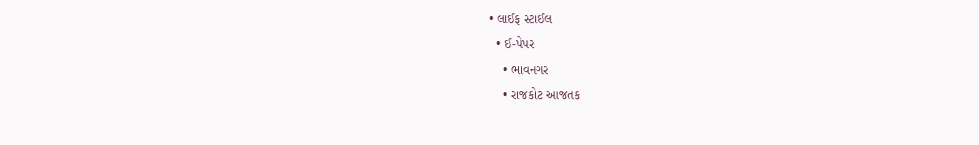• લાઈફ સ્ટાઈલ
  • ઈ-પેપર
    • ભાવનગર
    • રાજકોટ આજતક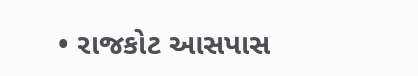• રાજકોટ આસપાસ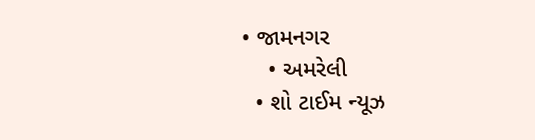• જામનગર
    • અમરેલી
  • શો ટાઈમ ન્યૂઝ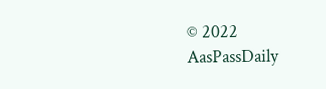© 2022 AasPassDaily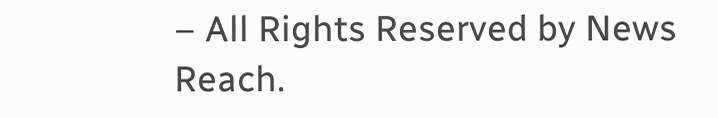– All Rights Reserved by News Reach.